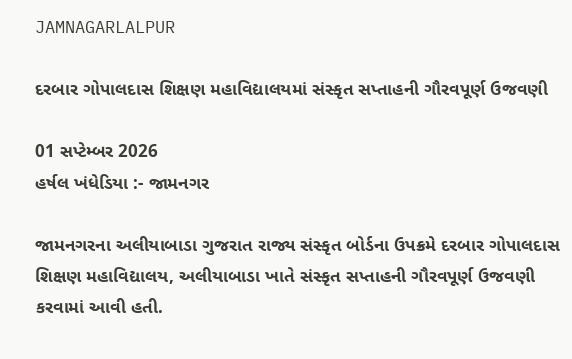JAMNAGARLALPUR

દરબાર ગોપાલદાસ શિક્ષણ મહાવિદ્યાલયમાં સંસ્કૃત સપ્તાહની ગૌરવપૂર્ણ ઉજવણી

01 સપ્ટેમ્બર 2026
હર્ષલ ખંધેડિયા :- જામનગર

જામનગરના અલીયાબાડા ગુજરાત રાજ્ય સંસ્કૃત બોર્ડના ઉપક્રમે દરબાર ગોપાલદાસ શિક્ષણ મહાવિદ્યાલય, અલીયાબાડા ખાતે સંસ્કૃત સપ્તાહની ગૌરવપૂર્ણ ઉજવણી કરવામાં આવી હતી.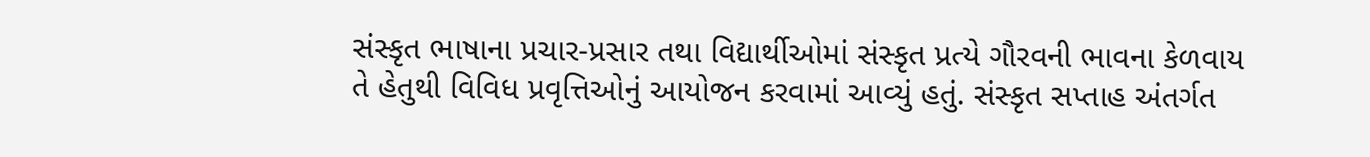સંસ્કૃત ભાષાના પ્રચાર-પ્રસાર તથા વિદ્યાર્થીઓમાં સંસ્કૃત પ્રત્યે ગૌરવની ભાવના કેળવાય તે હેતુથી વિવિધ પ્રવૃત્તિઓનું આયોજન કરવામાં આવ્યું હતું. સંસ્કૃત સપ્તાહ અંતર્ગત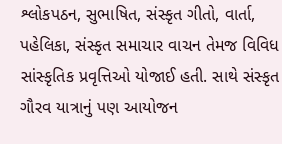શ્લોકપઠન, સુભાષિત, સંસ્કૃત ગીતો, વાર્તા, પહેલિકા, સંસ્કૃત સમાચાર વાચન તેમજ વિવિધ સાંસ્કૃતિક પ્રવૃત્તિઓ યોજાઈ હતી. સાથે સંસ્કૃત ગૌરવ યાત્રાનું પણ આયોજન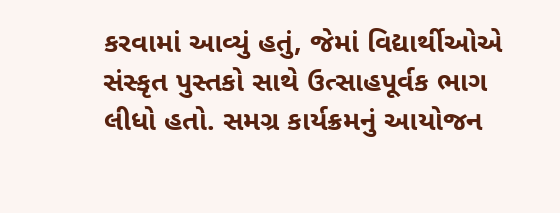કરવામાં આવ્યું હતું, જેમાં વિદ્યાર્થીઓએ સંસ્કૃત પુસ્તકો સાથે ઉત્સાહપૂર્વક ભાગ લીધો હતો. સમગ્ર કાર્યક્રમનું આયોજન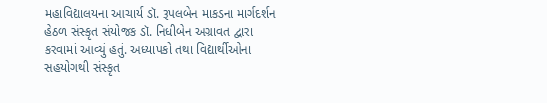મહાવિદ્યાલયના આચાર્ય ડૉ. રૂપલબેન માકડના માર્ગદર્શન હેઠળ સંસ્કૃત સંયોજક ડૉ. નિધીબેન અગ્રાવત દ્વારા કરવામાં આવ્યું હતું. અધ્યાપકો તથા વિદ્યાર્થીઓના સહયોગથી સંસ્કૃત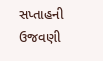સપ્તાહની ઉજવણી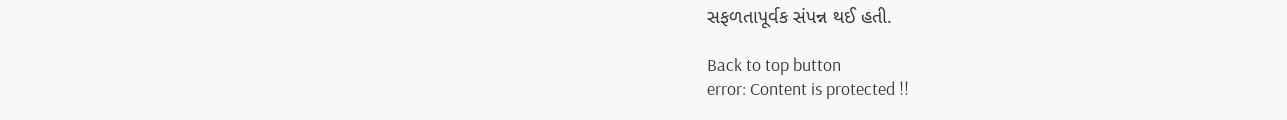સફળતાપૂર્વક સંપન્ન થઈ હતી.

Back to top button
error: Content is protected !!